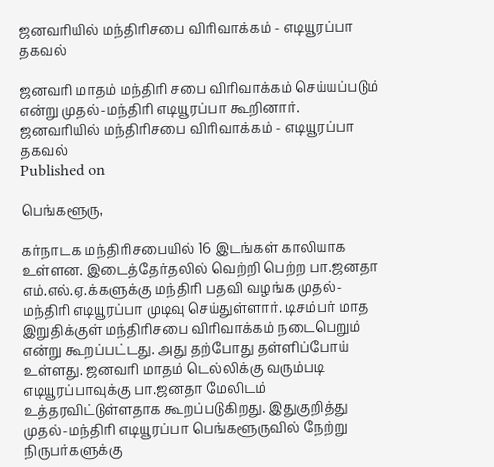ஜனவரியில் மந்திரிசபை விரிவாக்கம் - எடியூரப்பா தகவல்

ஜனவரி மாதம் மந்திரி சபை விரிவாக்கம் செய்யப்படும் என்று முதல்-மந்திரி எடியூரப்பா கூறினார்.
ஜனவரியில் மந்திரிசபை விரிவாக்கம் - எடியூரப்பா தகவல்
Published on

பெங்களூரு,

கர்நாடக மந்திரிசபையில் 16 இடங்கள் காலியாக உள்ளன. இடைத்தேர்தலில் வெற்றி பெற்ற பா.ஜனதா எம்.எல்.ஏ.க்களுக்கு மந்திரி பதவி வழங்க முதல்-மந்திரி எடியூரப்பா முடிவு செய்துள்ளார். டிசம்பர் மாத இறுதிக்குள் மந்திரிசபை விரிவாக்கம் நடைபெறும் என்று கூறப்பட்டது. அது தற்போது தள்ளிப்போய் உள்ளது. ஜனவரி மாதம் டெல்லிக்கு வரும்படி எடியூரப்பாவுக்கு பா.ஜனதா மேலிடம் உத்தரவிட்டுள்ளதாக கூறப்படுகிறது. இதுகுறித்து முதல்-மந்திரி எடியூரப்பா பெங்களூருவில் நேற்று நிருபர்களுக்கு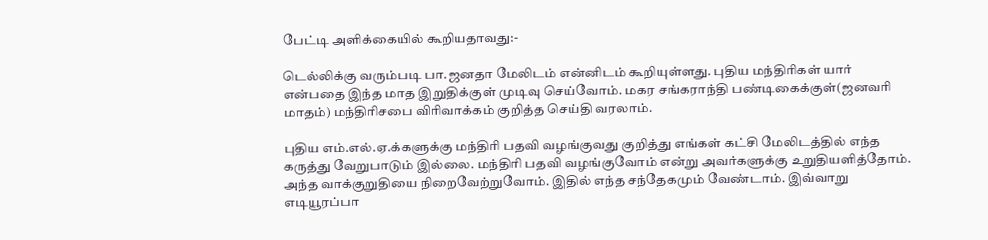பேட்டி அளிக்கையில் கூறியதாவது:-

டெல்லிக்கு வரும்படி பா.ஜனதா மேலிடம் என்னிடம் கூறியுள்ளது. புதிய மந்திரிகள் யார் என்பதை இந்த மாத இறுதிக்குள் முடிவு செய்வோம். மகர சங்கராந்தி பண்டிகைக்குள்(ஜனவரி மாதம்) மந்திரிசபை விரிவாக்கம் குறித்த செய்தி வரலாம்.

புதிய எம்.எல்.ஏ.க்களுக்கு மந்திரி பதவி வழங்குவது குறித்து எங்கள் கட்சி மேலிடத்தில் எந்த கருத்து வேறுபாடும் இல்லை. மந்திரி பதவி வழங்குவோம் என்று அவர்களுக்கு உறுதியளித்தோம். அந்த வாக்குறுதியை நிறைவேற்றுவோம். இதில் எந்த சந்தேகமும் வேண்டாம். இவ்வாறு எடியூரப்பா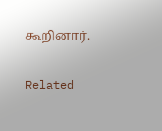கூறினார்.

Related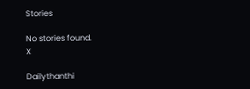Stories

No stories found.
X

Dailythanthi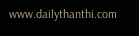www.dailythanthi.com